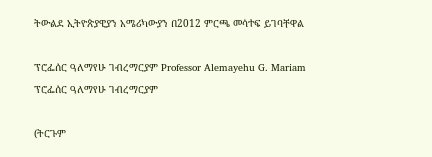ትውልደ ኢትዮጵያዊያን አሜሪካውያን በ2012 ምርጫ መሳተፍ ይገባቸዋል

ፕሮፌሰር ዓለማየሁ ገብረማርያም Professor Alemayehu G. Mariam ፕሮፌሰር ዓለማየሁ ገብረማርያም

(ትርጉም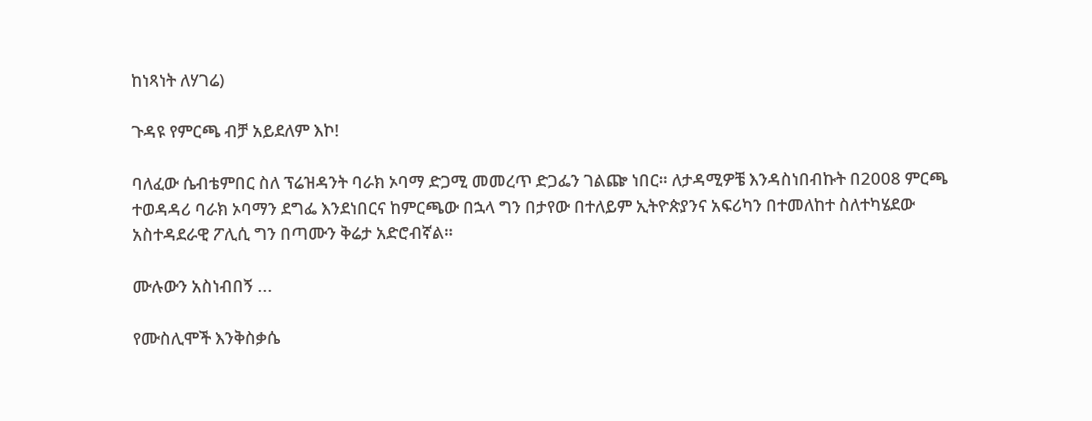ከነጻነት ለሃገሬ)

ጉዳዩ የምርጫ ብቻ አይደለም እኮ!

ባለፈው ሴብቴምበር ስለ ፕሬዝዳንት ባራክ ኦባማ ድጋሚ መመረጥ ድጋፌን ገልጬ ነበር። ለታዳሚዎቼ እንዳስነበብኩት በ2008 ምርጫ ተወዳዳሪ ባራክ ኦባማን ደግፌ እንደነበርና ከምርጫው በኋላ ግን በታየው በተለይም ኢትዮጵያንና አፍሪካን በተመለከተ ስለተካሄደው አስተዳደራዊ ፖሊሲ ግን በጣሙን ቅሬታ አድሮብኛል።

ሙሉውን አስነብበኝ ...

የሙስሊሞች እንቅስቃሴ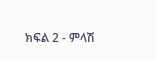ክፍል 2 - ምላሽ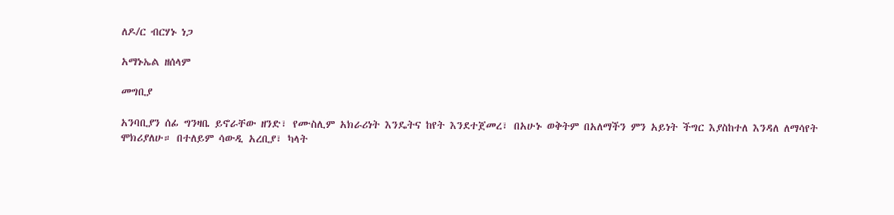ለዶ/ር ብርሃኑ ነጋ

አማኑኤል ዘሰላም

መግቢያ

አንባቢያን ሰፊ ግንዛቤ ይኖራቸው ዘንድ፣ የሙስሊም አክራሪነት እንዴትና ከየት እንደተጀመረ፣ በአሁኑ ወቅትም በአለማችን ምን አይነት ችግር እያስከተለ እንዳለ ለማሳየት ሞክሪያለሁ። በተለይም ሳውዲ አረቢያ፣ ካላት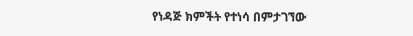የነዳጅ ክምችት የተነሳ በምታገኘው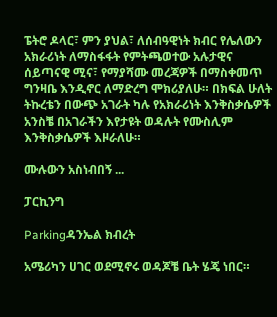ፔትሮ ዶላር፣ ምን ያህል፣ ለሰብዓዊነት ክብር የሌለውን አክራሪነት ለማስፋፋት የምትጫወተው አሉታዊና ሰይጣናዊ ሚና፣ የማያሻሙ መረጃዎች በማስቀመጥ ግንዛቤ እንዲኖር ለማድረግ ሞክሪያለሁ። በክፍል ሁለት ትኩረቴን በውጭ አገራት ካሉ የአክራሪነት እንቅስቃሴዎች አንስቼ በአገራችን እየታዩት ወዳሉት የሙስሊም እንቅስቃሴዎች እዞራለሁ።

ሙሉውን አስነብበኝ ...

ፓርኪንግ

Parkingዳንኤል ክብረት

አሜሪካን ሀገር ወደሚኖሩ ወዳጆቼ ቤት ሄጄ ነበር።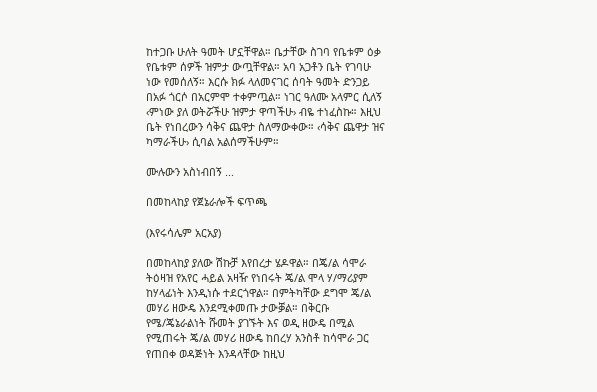ከተጋቡ ሁለት ዓመት ሆኗቸዋል። ቤታቸው ስገባ የቤቱም ዕቃ የቤቱም ሰዎች ዝምታ ውጧቸዋል። አባ አጋቶን ቤት የገባሁ ነው የመሰለኝ። እርሱ ክፉ ላለመናገር ሰባት ዓመት ድንጋይ በአፉ ጎርሶ በአርምሞ ተቀምጧል። ነገር ዓለሙ አላምር ሲለኝ ‹ምነው ያለ ወትሯችሁ ዝምታ ዋጣችሁ› ብዬ ተነፈስኩ። እዚህ ቤት የነበረውን ሳቅና ጨዋታ ስለማውቀው። ‹ሳቅና ጨዋታ ዝና ካማራችሁ› ሲባል አልሰማችሁም።

ሙሉውን አስነብበኝ ...

በመከላከያ የጀኔራሎች ፍጥጫ

(እየሩሳሌም አርአያ)

በመከላከያ ያለው ሽኩቻ እየበረታ ሄዶዋል። በጄ/ል ሳሞራ ትዕዛዝ የአየር ሓይል አዛዥ የነበሩት ጄ/ል ሞላ ሃ/ማሪያም ከሃላፊነት እንዲነሱ ተደርጎዋል። በምትካቸው ደግሞ ጄ/ል መሃሪ ዘውዴ እንደሚቀመጡ ታውቓል። በቅርቡ የሜ/ጄኔራልነት ሹመት ያገኙት እና ወዲ ዘውዴ በሚል የሚጠሩት ጄ/ል መሃሪ ዘውዴ ከበረሃ አንስቶ ከሳሞራ ጋር የጠበቀ ወዳጅነት እንዳላቸው ከዚህ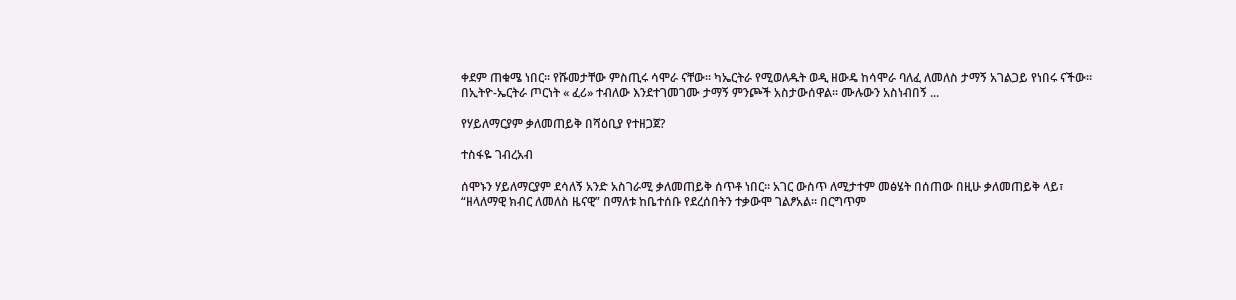ቀደም ጠቁሜ ነበር። የሹመታቸው ምስጢሩ ሳሞራ ናቸው። ካኤርትራ የሚወለዱት ወዲ ዘውዴ ከሳሞራ ባለፈ ለመለስ ታማኝ አገልጋይ የነበሩ ናችው። በኢትዮ-ኤርትራ ጦርነት « ፈሪ» ተብለው እንደተገመገሙ ታማኝ ምንጮች አስታውሰዋል። ሙሉውን አስነብበኝ ...

የሃይለማርያም ቃለመጠይቅ በሻዕቢያ የተዘጋጀ?

ተስፋዬ ገብረአብ

ሰሞኑን ሃይለማርያም ደሳለኝ አንድ አስገራሚ ቃለመጠይቅ ሰጥቶ ነበር። አገር ውስጥ ለሚታተም መፅሄት በሰጠው በዚሁ ቃለመጠይቅ ላይ፣ “ዘላለማዊ ክብር ለመለስ ዜናዊ” በማለቱ ከቤተሰቡ የደረሰበትን ተቃውሞ ገልፆአል። በርግጥም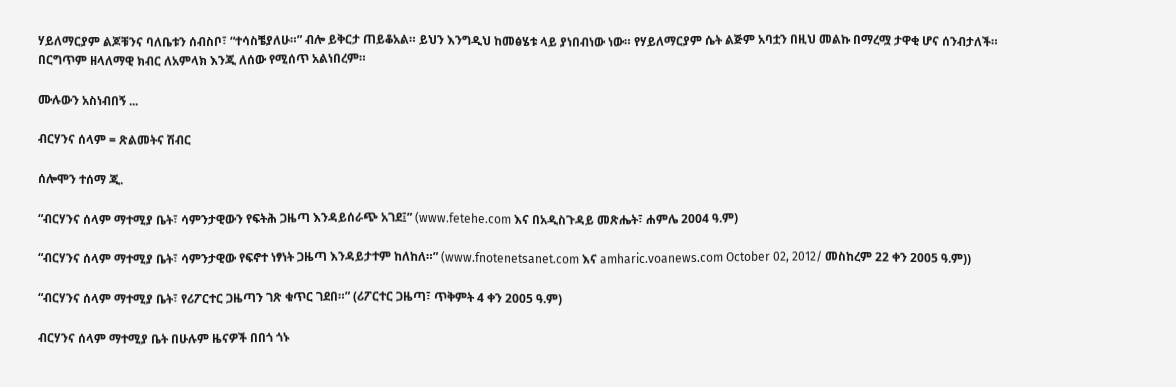ሃይለማርያም ልጆቹንና ባለቤቱን ሰብስቦ፣ “ተሳስቼያለሁ።” ብሎ ይቅርታ ጠይቆአል። ይህን እንግዲህ ከመፅሄቱ ላይ ያነበብነው ነው። የሃይለማርያም ሴት ልጅም አባቷን በዚህ መልኩ በማረሟ ታዋቂ ሆና ሰንብታለች። በርግጥም ዘላለማዊ ክብር ለአምላክ እንጂ ለሰው የሚሰጥ አልነበረም።

ሙሉውን አስነብበኝ ...

ብርሃንና ሰላም = ጽልመትና ሽብር

ሰሎሞን ተሰማ ጂ.

“ብርሃንና ሰላም ማተሚያ ቤት፣ ሳምንታዊውን የፍትሕ ጋዜጣ እንዳይሰራጭ አገደ፤” (www.fetehe.com እና በአዲስጉዳይ መጽሔት፣ ሐምሌ 2004 ዓ.ም)

“ብርሃንና ሰላም ማተሚያ ቤት፣ ሳምንታዊው የፍኖተ ነፃነት ጋዜጣ እንዳይታተም ከለከለ።” (www.fnotenetsanet.com እና amharic.voanews.com October 02, 2012/ መስከረም 22 ቀን 2005 ዓ.ም))

“ብርሃንና ሰላም ማተሚያ ቤት፣ የሪፖርተር ጋዜጣን ገጽ ቁጥር ገደበ።” (ሪፖርተር ጋዜጣ፣ ጥቅምት 4 ቀን 2005 ዓ.ም)

ብርሃንና ሰላም ማተሚያ ቤት በሁሉም ዜናዎች በበጎ ጎኑ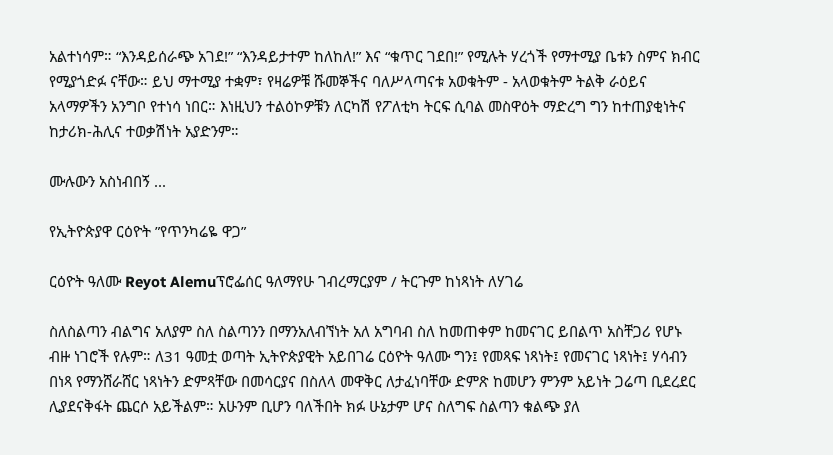አልተነሳም። “እንዳይሰራጭ አገደ!” “እንዳይታተም ከለከለ!” እና “ቁጥር ገደበ!” የሚሉት ሃረጎች የማተሚያ ቤቱን ስምና ክብር የሚያጎድፉ ናቸው። ይህ ማተሚያ ተቋም፣ የዛሬዎቹ ሹመኞችና ባለሥላጣናቱ አወቁትም - አላወቁትም ትልቅ ራዕይና አላማዎችን አንግቦ የተነሳ ነበር። እነዚህን ተልዕኮዎቹን ለርካሽ የፖለቲካ ትርፍ ሲባል መስዋዕት ማድረግ ግን ከተጠያቂነትና ከታሪክ-ሕሊና ተወቃሽነት አያድንም።

ሙሉውን አስነብበኝ ...

የኢትዮጵያዋ ርዕዮት ”የጥንካሬዬ ዋጋ”

ርዕዮት ዓለሙ Reyot Alemuፕሮፌሰር ዓለማየሁ ገብረማርያም / ትርጉም ከነጻነት ለሃገሬ

ስለስልጣን ብልግና አለያም ስለ ስልጣንን በማንአለብኘነት አለ አግባብ ስለ ከመጠቀም ከመናገር ይበልጥ አስቸጋሪ የሆኑ ብዙ ነገሮች የሉም። ለ31 ዓመቷ ወጣት ኢትዮጵያዊት አይበገሬ ርዕዮት ዓለሙ ግን፤ የመጻፍ ነጻነት፤ የመናገር ነጻነት፤ ሃሳብን በነጻ የማንሸራሸር ነጻነትን ድምጻቸው በመሳርያና በስለላ መዋቅር ለታፈነባቸው ድምጽ ከመሆን ምንም አይነት ጋሬጣ ቢደረደር ሊያደናቅፋት ጨርሶ አይችልም። አሁንም ቢሆን ባለችበት ክፉ ሁኔታም ሆና ስለግፍ ስልጣን ቁልጭ ያለ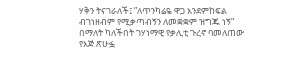ሃቅን ትናገራለች፤ ”ለጥንካሬዬ ዋጋ እንደምከፍል ብገነዘብም የሚቃጣብኝን ለመቋቋም ዝግጁ ነኝ” በማለት ካለችበት ገሃነማዊ የቃሊቲ ጉረኖ ባመለጠው የእጅ ጽሁፏ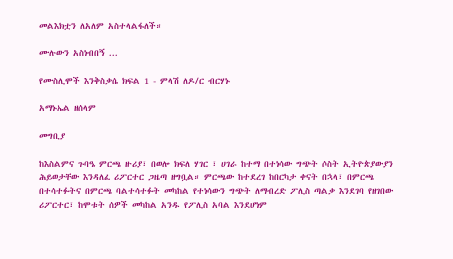መልእክቷን ለአለም አስተላልፋለች።

ሙሉውን አስነብበኝ ...

የሙስሊሞች እንቅስቃሴ ክፍል 1 - ምላሽ ለዶ/ር ብርሃኑ

አማኑኤል ዘሰላም

መግቢያ

ከእስልምና ጉባዔ ምርጫ ዙሪያ፣ በወሎ ክፍለ ሃገር ፣ ሀገራ ከተማ በተነሳው ግጭት ሶስት ኢትዮጵያውያን ሕይወታቸው እንዳለፈ ሪፖርተር ጋዜጣ ዘግቧል። ምርጫው ከተደረገ ከበርካታ ቀናት በኋላ፣ በምርጫ በተሳተፉትና በምርጫ ባልተሳተፉት መካከል የተነሳውን ግጭት ለማብረድ ፖሊስ ጣልቃ እንደገባ የዘገበው ሪፖርተር፣ ከሞቱት ሰዎች መካከል አንዱ የፖሊስ አባል እንደሆነም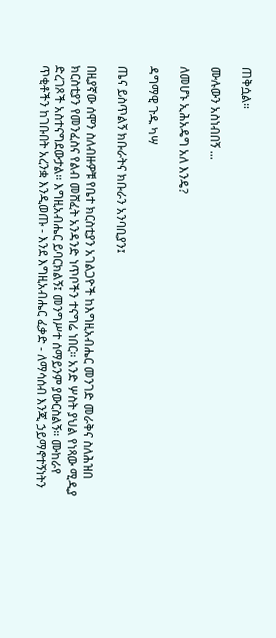ጠቅሷል።

ሙሉውን አስነብበኝ ...

ለመሆኑ ኢሕአዴግ አለ እንዴ?

ዳግማዊ ጉዱ ካሣ

ጤና ይስጥልኝ ክቡራትና ክቡራን አንባቢያን፤

በዚያኛው ሰሞን ስለብዙዎቹ የቤተ ክርስቲያን አገልጋዮች ከእግዚአብሔር መንገድ መራቅና ስለሕዝበ ክርስቲያን የመንፈስና የልብ መሸፈት አንዳንድ ነጥቦችን ተናግሬ ነበር። አንድ ሦስት ያህል የነጻው ሚዲያ ድረገጾች አስተናግደውታል። እግዚአብሔር ይባርክልኝ፤ መንግሥተ ሰማይንም ያውርስልኝ። ሙከራየ ጥቂቶችን ከገቡበት አረንቋ እንዲወጡ - እንደ እግዚአብሔር ፈቃድ - ለማሳሰብ እንጂ ኃይማኖተኝነትን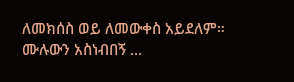ለመክሰስ ወይ ለመውቀስ አይደለም። ሙሉውን አስነብበኝ ...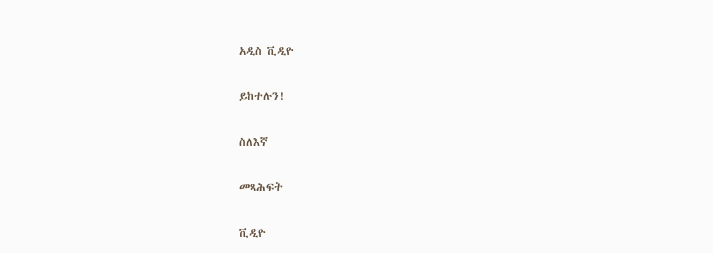አዲስ ቪዲዮ

ይከተሉን!

ስለእኛ

መጻሕፍት

ቪዲዮ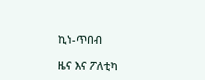ኪነ-ጥበብ

ዜና እና ፖለቲካ